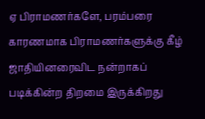ஏ பிராமணர்களே, பரம்பரை காரணமாக பிராமணர்களுக்கு கீழ் ஜாதியினரைவிட நன்றாகப் படிக்கின்ற திறமை இருக்கிறது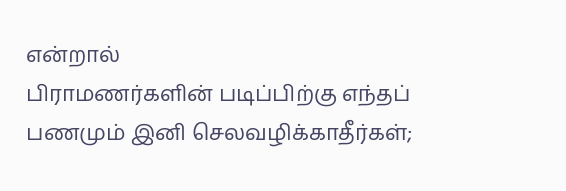என்றால்
பிராமணர்களின் படிப்பிற்கு எந்தப் பணமும் இனி செலவழிக்காதீர்கள்;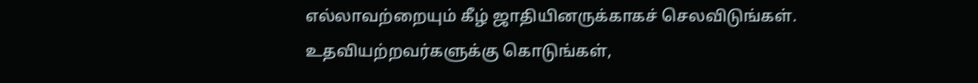எல்லாவற்றையும் கீழ் ஜாதியினருக்காகச் செலவிடுங்கள்.
உதவியற்றவர்களுக்கு கொடுங்கள்,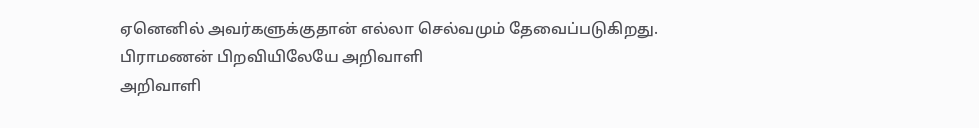ஏனெனில் அவர்களுக்குதான் எல்லா செல்வமும் தேவைப்படுகிறது.
பிராமணன் பிறவியிலேயே அறிவாளி
அறிவாளி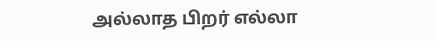அல்லாத பிறர் எல்லா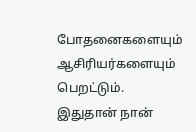போதனைகளையும் ஆசிரியர்களையும் பெறட்டும்.
இதுதான் நான்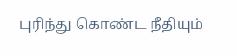புரிந்து கொண்ட நீதியும்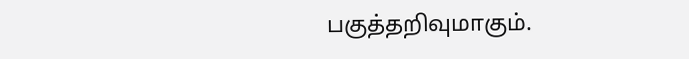பகுத்தறிவுமாகும்.